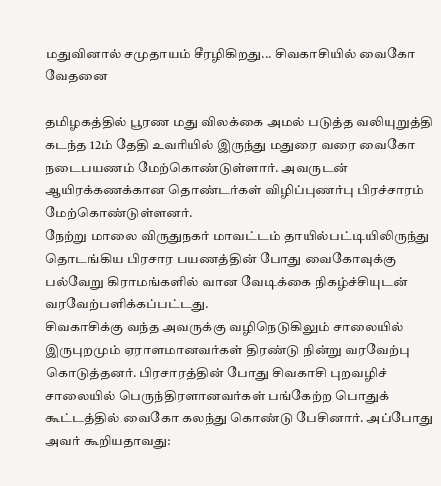மதுவினால் சமுதாயம் சீரழிகிறது... சிவகாசியில் வைகோ வேதனை

தமிழகத்தில் பூரண மது விலக்கை அமல் படுத்த வலியுறுத்தி கடந்த 12ம் தேதி உவரியில் இருந்து மதுரை வரை வைகோ நடைபயணம் மேற்கொண்டுள்ளார். அவருடன் ஆயிரக்கணக்கான தொண்டர்கள் விழிப்புணர்பு பிரச்சாரம் மேற்கொண்டுள்ளனர்.
நேற்று மாலை விருதுநகர் மாவட்டம் தாயில்பட்டியிலிருந்து தொடங்கிய பிரசார பயணத்தின் போது வைகோவுக்கு பல்வேறு கிராமங்களில் வான வேடிக்கை நிகழ்ச்சியுடன் வரவேற்பளிக்கப்பட்டது.
சிவகாசிக்கு வந்த அவருக்கு வழிநெடுகிலும் சாலையில் இருபுறமும் ஏராளமானவர்கள் திரண்டு நின்று வரவேற்பு கொடுத்தனர். பிரசாரத்தின் போது சிவகாசி புறவழிச் சாலையில் பெருந்திரளானவர்கள் பங்கேற்ற பொதுக் கூட்டத்தில் வைகோ கலந்து கொண்டு பேசினார். அப்போது அவர் கூறியதாவது: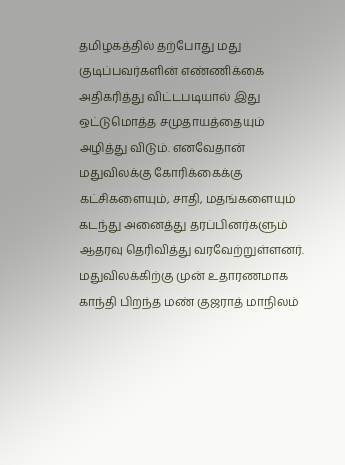தமிழகத்தில் தற்போது மது குடிப்பவர்களின் எண்ணிக்கை அதிகரித்து விட்டபடியால் இது ஒட்டுமொத்த சமுதாயத்தையும் அழித்து விடும். எனவேதான் மதுவிலக்கு கோரிக்கைக்கு கட்சிகளையும், சாதி, மதங்களையும் கடந்து அனைத்து தரப்பினர்களும் ஆதரவு தெரிவித்து வரவேற்றுள்ளனர்.
மதுவிலக்கிற்கு முன் உதாரணமாக காந்தி பிறந்த மண் குஜராத் மாநிலம்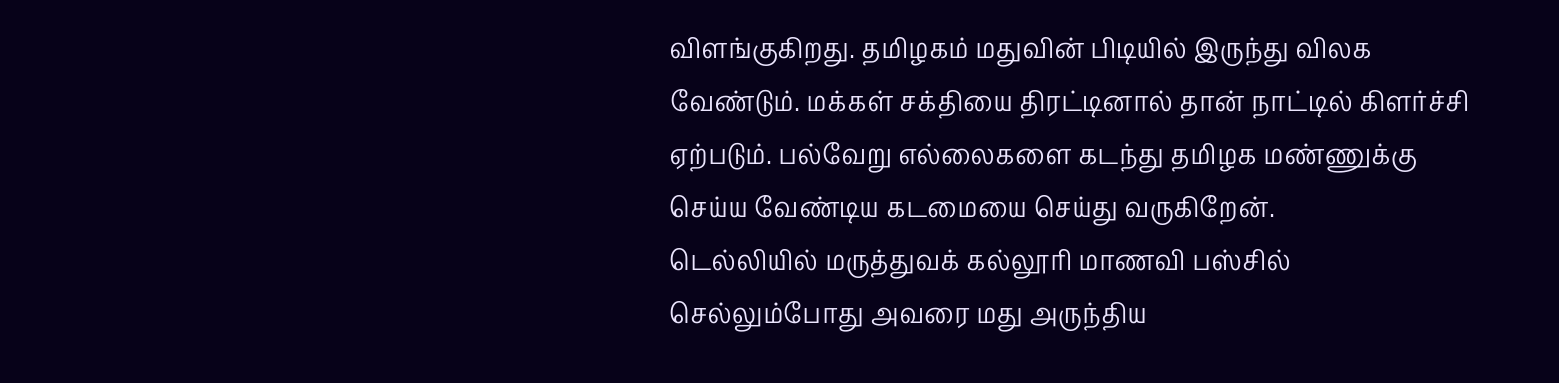விளங்குகிறது. தமிழகம் மதுவின் பிடியில் இருந்து விலக வேண்டும். மக்கள் சக்தியை திரட்டினால் தான் நாட்டில் கிளர்ச்சி ஏற்படும். பல்வேறு எல்லைகளை கடந்து தமிழக மண்ணுக்கு செய்ய வேண்டிய கடமையை செய்து வருகிறேன்.
டெல்லியில் மருத்துவக் கல்லூரி மாணவி பஸ்சில் செல்லும்போது அவரை மது அருந்திய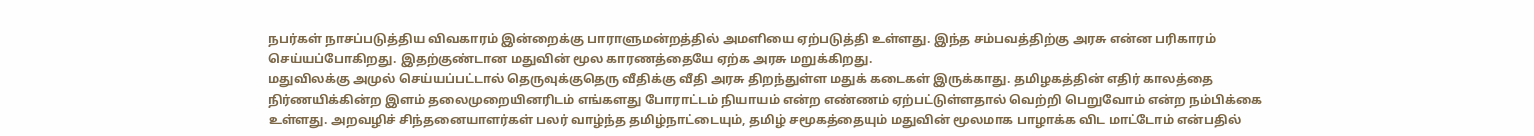நபர்கள் நாசப்படுத்திய விவகாரம் இன்றைக்கு பாராளுமன்றத்தில் அமளியை ஏற்படுத்தி உள்ளது. இந்த சம்பவத்திற்கு அரசு என்ன பரிகாரம் செய்யப்போகிறது. இதற்குண்டான மதுவின் மூல காரணத்தையே ஏற்க அரசு மறுக்கிறது.
மதுவிலக்கு அமுல் செய்யப்பட்டால் தெருவுக்குதெரு வீதிக்கு வீதி அரசு திறந்துள்ள மதுக் கடைகள் இருக்காது. தமிழகத்தின் எதிர் காலத்தை நிர்ணயிக்கின்ற இளம் தலைமுறையினரிடம் எங்களது போராட்டம் நியாயம் என்ற எண்ணம் ஏற்பட்டுள்ளதால் வெற்றி பெறுவோம் என்ற நம்பிக்கை உள்ளது. அறவழிச் சிந்தனையாளர்கள் பலர் வாழ்ந்த தமிழ்நாட்டையும், தமிழ் சமூகத்தையும் மதுவின் மூலமாக பாழாக்க விட மாட்டோம் என்பதில்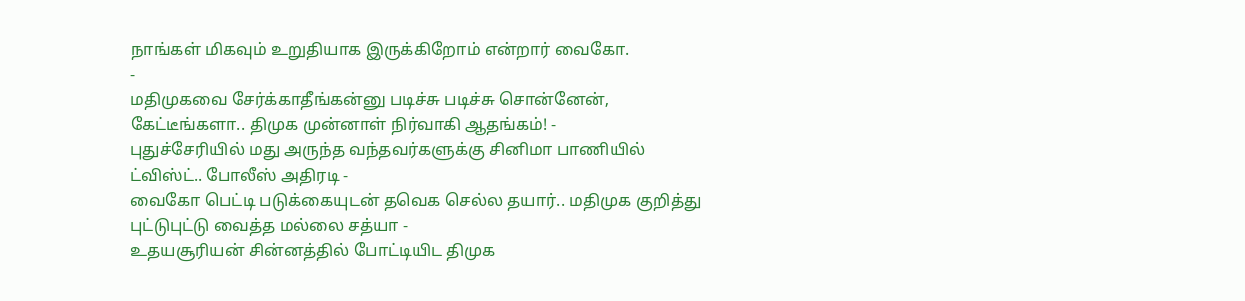நாங்கள் மிகவும் உறுதியாக இருக்கிறோம் என்றார் வைகோ.
-
மதிமுகவை சேர்க்காதீங்கன்னு படிச்சு படிச்சு சொன்னேன், கேட்டீங்களா.. திமுக முன்னாள் நிர்வாகி ஆதங்கம்! -
புதுச்சேரியில் மது அருந்த வந்தவர்களுக்கு சினிமா பாணியில் ட்விஸ்ட்.. போலீஸ் அதிரடி -
வைகோ பெட்டி படுக்கையுடன் தவெக செல்ல தயார்.. மதிமுக குறித்து புட்டுபுட்டு வைத்த மல்லை சத்யா -
உதயசூரியன் சின்னத்தில் போட்டியிட திமுக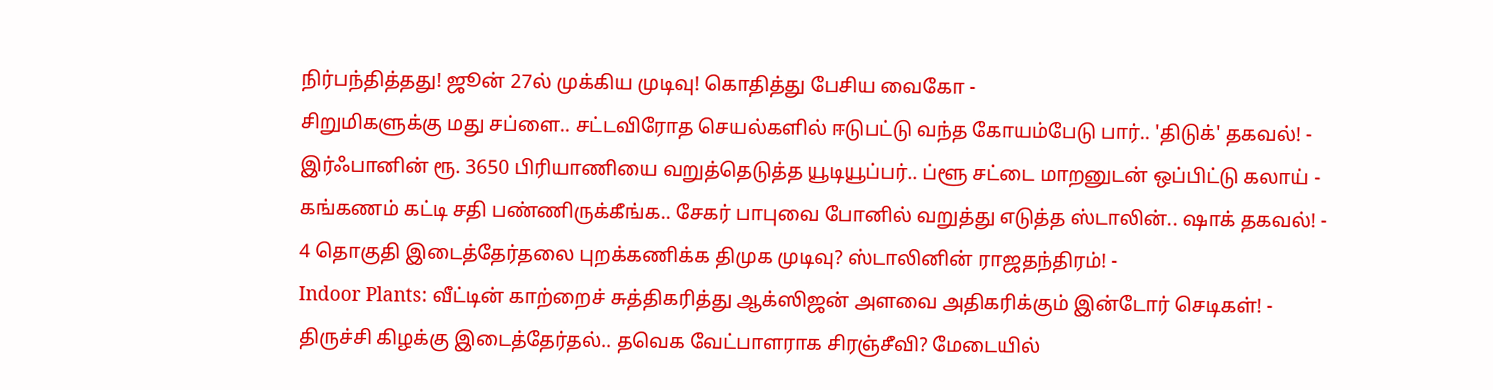நிர்பந்தித்தது! ஜூன் 27ல் முக்கிய முடிவு! கொதித்து பேசிய வைகோ -
சிறுமிகளுக்கு மது சப்ளை.. சட்டவிரோத செயல்களில் ஈடுபட்டு வந்த கோயம்பேடு பார்.. 'திடுக்' தகவல்! -
இர்ஃபானின் ரூ. 3650 பிரியாணியை வறுத்தெடுத்த யூடியூப்பர்.. ப்ளூ சட்டை மாறனுடன் ஒப்பிட்டு கலாய் -
கங்கணம் கட்டி சதி பண்ணிருக்கீங்க.. சேகர் பாபுவை போனில் வறுத்து எடுத்த ஸ்டாலின்.. ஷாக் தகவல்! -
4 தொகுதி இடைத்தேர்தலை புறக்கணிக்க திமுக முடிவு? ஸ்டாலினின் ராஜதந்திரம்! -
Indoor Plants: வீட்டின் காற்றைச் சுத்திகரித்து ஆக்ஸிஜன் அளவை அதிகரிக்கும் இன்டோர் செடிகள்! -
திருச்சி கிழக்கு இடைத்தேர்தல்.. தவெக வேட்பாளராக சிரஞ்சீவி? மேடையில்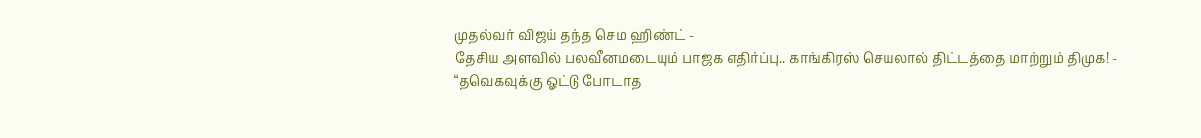முதல்வர் விஜய் தந்த செம ஹிண்ட் -
தேசிய அளவில் பலவீனமடையும் பாஜக எதிர்ப்பு.. காங்கிரஸ் செயலால் திட்டத்தை மாற்றும் திமுக! -
“தவெகவுக்கு ஓட்டு போடாத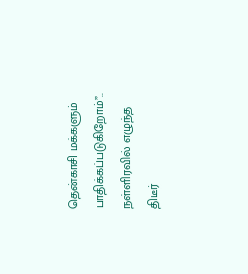தென்காசி மக்களும் பாதிக்கப்படுகிறோம்”.. நள்ளிரவில் எழுந்த திடீர்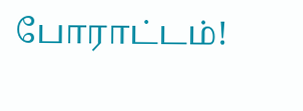போராட்டம்!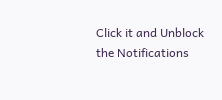Click it and Unblock the Notifications